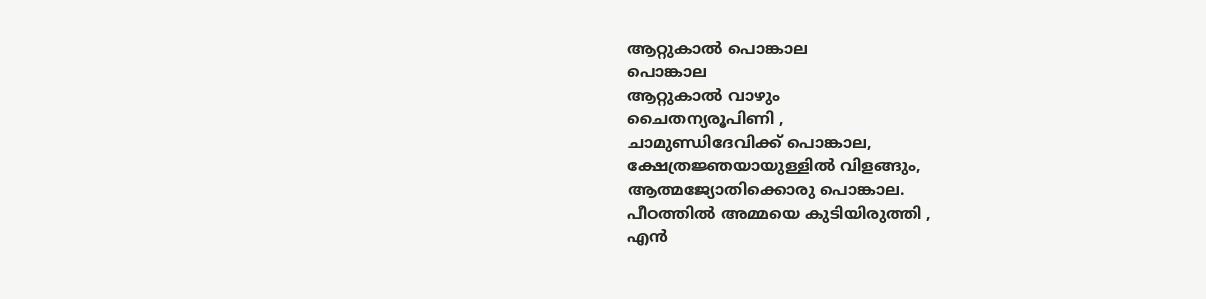ആറ്റുകാൽ പൊങ്കാല
പൊങ്കാല
ആറ്റുകാൽ വാഴും
ചൈതന്യരൂപിണി ,
ചാമുണ്ഡിദേവിക്ക് പൊങ്കാല,
ക്ഷേത്രജ്ഞയായുള്ളിൽ വിളങ്ങും,
ആത്മജ്യോതിക്കൊരു പൊങ്കാല.
പീഠത്തിൽ അമ്മയെ കുടിയിരുത്തി ,
എൻ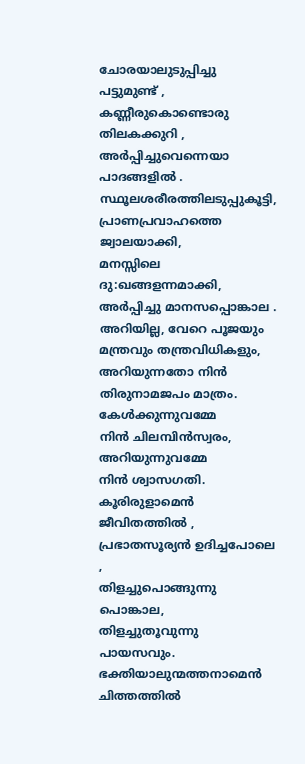ചോരയാലുടുപ്പിച്ചു
പട്ടുമുണ്ട് ,
കണ്ണീരുകൊണ്ടൊരു തിലകക്കുറി ,
അർപ്പിച്ചുവെന്നെയാ പാദങ്ങളിൽ .
സ്ഥൂലശരീരത്തിലടുപ്പുകൂട്ടി,
പ്രാണപ്രവാഹത്തെ ജ്വാലയാക്കി,
മനസ്സിലെ ദു:ഖങ്ങളന്നമാക്കി,
അർപ്പിച്ചു മാനസപ്പൊങ്കാല .
അറിയില്ല, വേറെ പൂജയും മന്ത്രവും തന്ത്രവിധികളും,
അറിയുന്നതോ നിൻ
തിരുനാമജപം മാത്രം.
കേൾക്കുന്നുവമ്മേ
നിൻ ചിലമ്പിൻസ്വരം,
അറിയുന്നുവമ്മേ
നിൻ ശ്വാസഗതി.
കൂരിരുളാമെൻ ജീവിതത്തിൽ ,
പ്രഭാതസൂര്യൻ ഉദിച്ചപോലെ ,
തിളച്ചുപൊങ്ങുന്നു പൊങ്കാല,
തിളച്ചുതൂവുന്നു പായസവും.
ഭക്തിയാലുന്മത്തനാമെൻ
ചിത്തത്തിൽ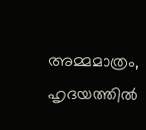അമ്മമാത്രം,
ഹൃദയത്തിൽ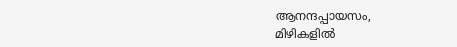ആനന്ദപ്പായസം,
മിഴികളിൽ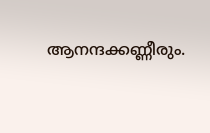ആനന്ദക്കണ്ണീരും.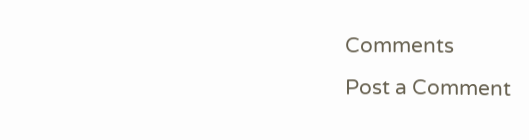Comments
Post a Comment